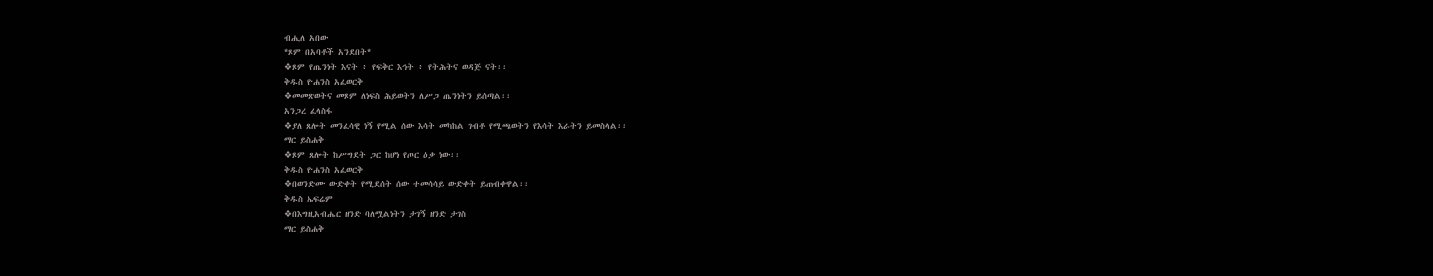ብሒለ አበው
*ጾም በአባቶች አንደበት*
❖ጾም የጤንነት እናት ፥ የፍቅር እኅት ፥ የትሕትና ወዳጅ ናት፡፡
ቅዱስ ዮሐንስ አፈወርቅ
❖መመጽወትና መጾም ለነፍስ ሕይወትን ለሥጋ ጤንነትን ይሰጣል፡፡
አንጋረ ፈላስፋ
❖ያለ ጸሎት መንፈሳዊ ነኝ የሚል ሰው እሳት መካከል ገብቶ የሚጫወትን የእሳት እራትን ይመስላል፡፡
ማር ይስሐቅ
❖ጾም ጸሎት ከሥግደት ጋር ከሆነ የጦር ዕቃ ነው፡፡
ቅዱስ ዮሐንስ አፈወርቅ
❖በወንድሙ ውድቀት የሚደሰት ሰው ተመሳሳይ ውድቀት ይጠብቀዋል፡፡
ቅዱስ ኤፍሬም
❖በእግዚአብሔር ዘንድ ባለሟልነትን ታገኝ ዘንድ ታገስ
ማር ይስሐቅ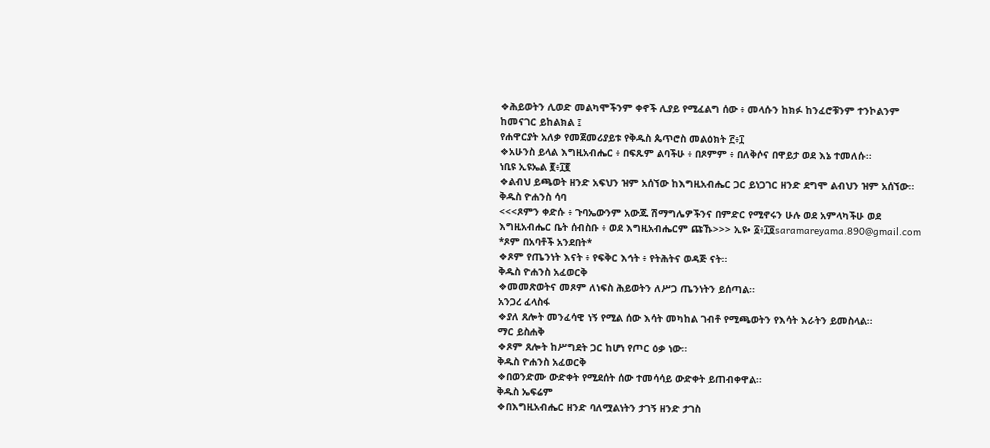❖ሕይወትን ሊወድ መልካሞችንም ቀኖች ሊያይ የሚፈልግ ሰው ፥ መላሱን ከክፉ ከንፈሮቹንም ተንኮልንም ከመናገር ይከልክል ፤
የሐዋርያት አለቃ የመጀመሪያይቱ የቅዱስ ጴጥሮስ መልዕክት ፫፥፲
❖አሁንስ ይላል እግዚአብሔር ፥ በፍጹም ልባችሁ ፥ በጾምም ፥ በለቅሶና በዋይታ ወደ እኔ ተመለሱ፡፡
ነቢዩ ኢዩኤል ፪፥፲፪
❖ልብህ ይጫወት ዘንድ አፍህን ዝም አሰኘው ከእግዚአብሔር ጋር ይነጋገር ዘንድ ደግሞ ልብህን ዝም አሰኘው፡፡
ቅዱስ ዮሐንስ ሳባ
<<<ጾምን ቀድሱ ፥ ጉባኤውንም አውጁ ሽማግሌዎችንና በምድር የሚኖሩን ሁሉ ወደ አምላካችሁ ወደ እግዚአብሔር ቤት ሰብስቡ ፥ ወደ እግዚአብሔርም ጩኹ>>> ኢዩ• ፩፥፲፬saramareyama.890@gmail.com
*ጾም በአባቶች አንደበት*
❖ጾም የጤንነት እናት ፥ የፍቅር እኅት ፥ የትሕትና ወዳጅ ናት፡፡
ቅዱስ ዮሐንስ አፈወርቅ
❖መመጽወትና መጾም ለነፍስ ሕይወትን ለሥጋ ጤንነትን ይሰጣል፡፡
አንጋረ ፈላስፋ
❖ያለ ጸሎት መንፈሳዊ ነኝ የሚል ሰው እሳት መካከል ገብቶ የሚጫወትን የእሳት እራትን ይመስላል፡፡
ማር ይስሐቅ
❖ጾም ጸሎት ከሥግደት ጋር ከሆነ የጦር ዕቃ ነው፡፡
ቅዱስ ዮሐንስ አፈወርቅ
❖በወንድሙ ውድቀት የሚደሰት ሰው ተመሳሳይ ውድቀት ይጠብቀዋል፡፡
ቅዱስ ኤፍሬም
❖በእግዚአብሔር ዘንድ ባለሟልነትን ታገኝ ዘንድ ታገስ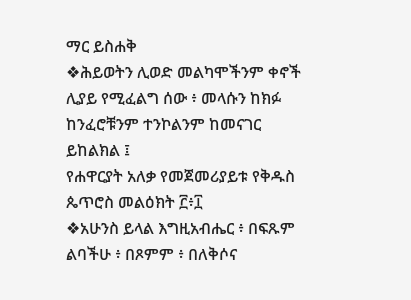ማር ይስሐቅ
❖ሕይወትን ሊወድ መልካሞችንም ቀኖች ሊያይ የሚፈልግ ሰው ፥ መላሱን ከክፉ ከንፈሮቹንም ተንኮልንም ከመናገር ይከልክል ፤
የሐዋርያት አለቃ የመጀመሪያይቱ የቅዱስ ጴጥሮስ መልዕክት ፫፥፲
❖አሁንስ ይላል እግዚአብሔር ፥ በፍጹም ልባችሁ ፥ በጾምም ፥ በለቅሶና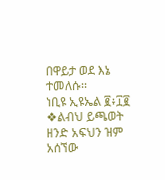በዋይታ ወደ እኔ ተመለሱ፡፡
ነቢዩ ኢዩኤል ፪፥፲፪
❖ልብህ ይጫወት ዘንድ አፍህን ዝም አሰኘው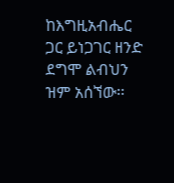ከእግዚአብሔር ጋር ይነጋገር ዘንድ ደግሞ ልብህን ዝም አሰኘው፡፡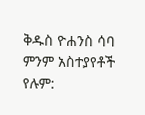ቅዱስ ዮሐንስ ሳባ
ምንም አስተያየቶች የሉም: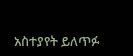አስተያየት ይለጥፉ